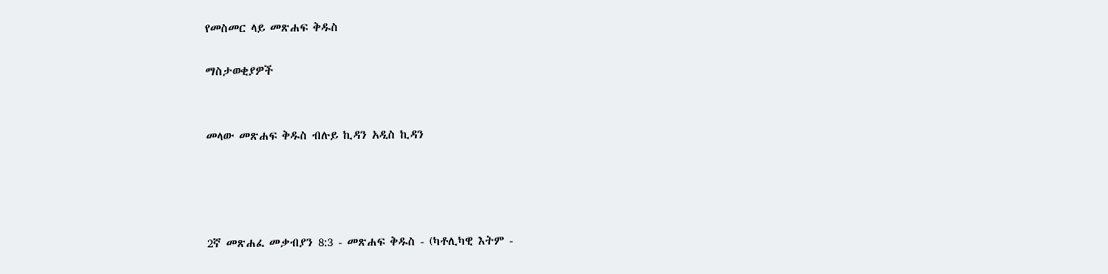የመስመር ላይ መጽሐፍ ቅዱስ

ማስታወቂያዎች


መላው መጽሐፍ ቅዱስ ብሉይ ኪዳን አዲስ ኪዳን




2ኛ መጽሐፈ መቃብያን 8:3 - መጽሐፍ ቅዱስ - (ካቶሊካዊ እትም -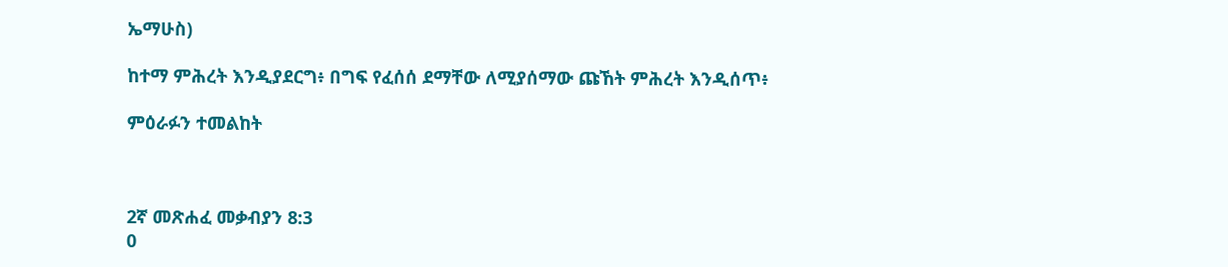ኤማሁስ)

ከተማ ምሕረት እንዲያደርግ፥ በግፍ የፈሰሰ ደማቸው ለሚያሰማው ጩኸት ምሕረት እንዲሰጥ፥

ምዕራፉን ተመልከት



2ኛ መጽሐፈ መቃብያን 8:3
0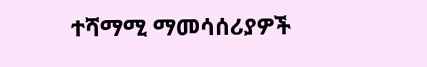ተሻማሚ ማመሳሰሪያዎች